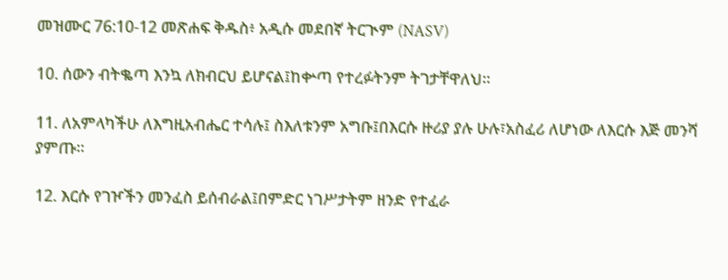መዝሙር 76:10-12 መጽሐፍ ቅዱስ፥ አዲሱ መደበኛ ትርጒም (NASV)

10. ሰውን ብትቈጣ እንኳ ለክብርህ ይሆናል፤ከቍጣ የተረፉትንም ትገታቸዋለህ።

11. ለአምላካችሁ ለእግዚአብሔር ተሳሉ፤ ስእለቱንም አግቡ፤በእርሱ ዙሪያ ያሉ ሁሉ፣አስፈሪ ለሆነው ለእርሱ እጅ መንሻ ያምጡ።

12. እርሱ የገዦችን መንፈስ ይሰብራል፤በምድር ነገሥታትም ዘንድ የተፈራ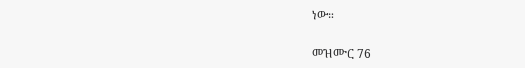ነው።

መዝሙር 76